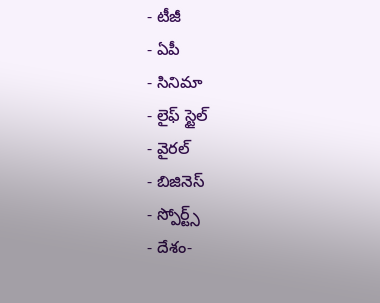- టీజీ
- ఏపీ
- సినిమా
- లైఫ్ స్టైల్
- వైరల్
- బిజినెస్
- స్పోర్ట్స్
- దేశం-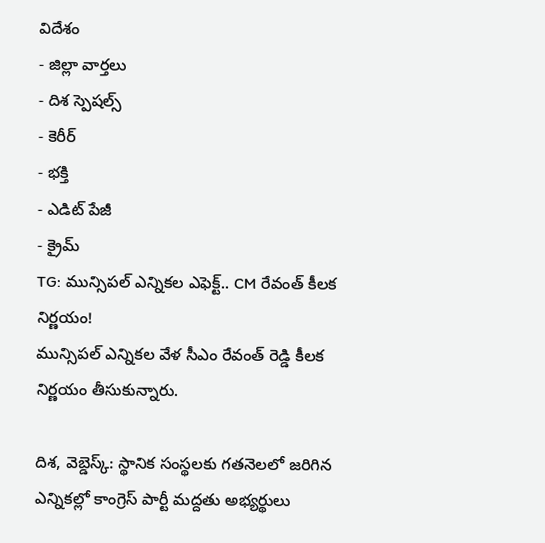విదేశం
- జిల్లా వార్తలు
- దిశ స్పెషల్స్
- కెరీర్
- భక్తి
- ఎడిట్ పేజీ
- క్రైమ్
TG: మున్సిపల్ ఎన్నికల ఎఫెక్ట్.. CM రేవంత్ కీలక నిర్ణయం!
మున్సిపల్ ఎన్నికల వేళ సీఎం రేవంత్ రెడ్డి కీలక నిర్ణయం తీసుకున్నారు.

దిశ, వెబ్డెస్క్: స్థానిక సంస్థలకు గతనెలలో జరిగిన ఎన్నికల్లో కాంగ్రెస్ పార్టీ మద్దతు అభ్యర్థులు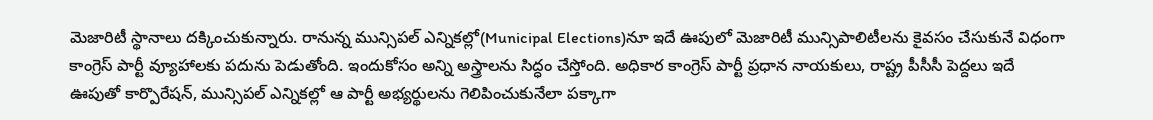మెజారిటీ స్థానాలు దక్కించుకున్నారు. రానున్న మున్సిపల్ ఎన్నికల్లో(Municipal Elections)నూ ఇదే ఊపులో మెజారిటీ మున్సిపాలిటీలను కైవసం చేసుకునే విధంగా కాంగ్రెస్ పార్టీ వ్యూహాలకు పదును పెడుతోంది. ఇందుకోసం అన్ని అస్త్రాలను సిద్ధం చేస్తోంది. అధికార కాంగ్రెస్ పార్టీ ప్రధాన నాయకులు, రాష్ట్ర పీసీసీ పెద్దలు ఇదే ఊపుతో కార్పొరేషన్, మున్సిపల్ ఎన్నికల్లో ఆ పార్టీ అభ్యర్థులను గెలిపించుకునేలా పక్కాగా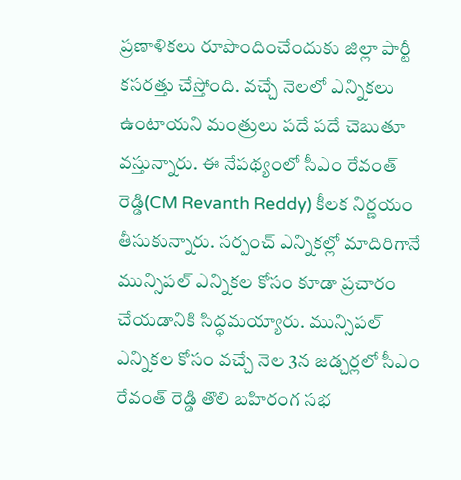ప్రణాళికలు రూపొందించేందుకు జిల్లా పార్టీ కసరత్తు చేస్తోంది. వచ్చే నెలలో ఎన్నికలు ఉంటాయని మంత్రులు పదే పదే చెబుతూ వస్తున్నారు. ఈ నేపథ్యంలో సీఎం రేవంత్ రెడ్డి(CM Revanth Reddy) కీలక నిర్ణయం తీసుకున్నారు. సర్పంచ్ ఎన్నికల్లో మాదిరిగానే మున్సిపల్ ఎన్నికల కోసం కూడా ప్రచారం చేయడానికి సిద్ధమయ్యారు. మున్సిపల్ ఎన్నికల కోసం వచ్చే నెల 3న జడ్చర్లలో సీఎం రేవంత్ రెడ్డి తొలి బహిరంగ సభ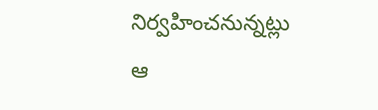నిర్వహించనున్నట్లు ఆ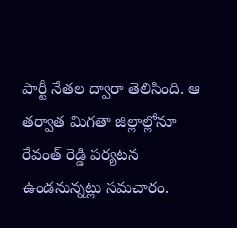పార్టీ నేతల ద్వారా తెలిసింది. ఆ తర్వాత మిగతా జిల్లాల్లోనూ రేవంత్ రెడ్డి పర్యటన ఉండనున్నట్లు సమచారం.